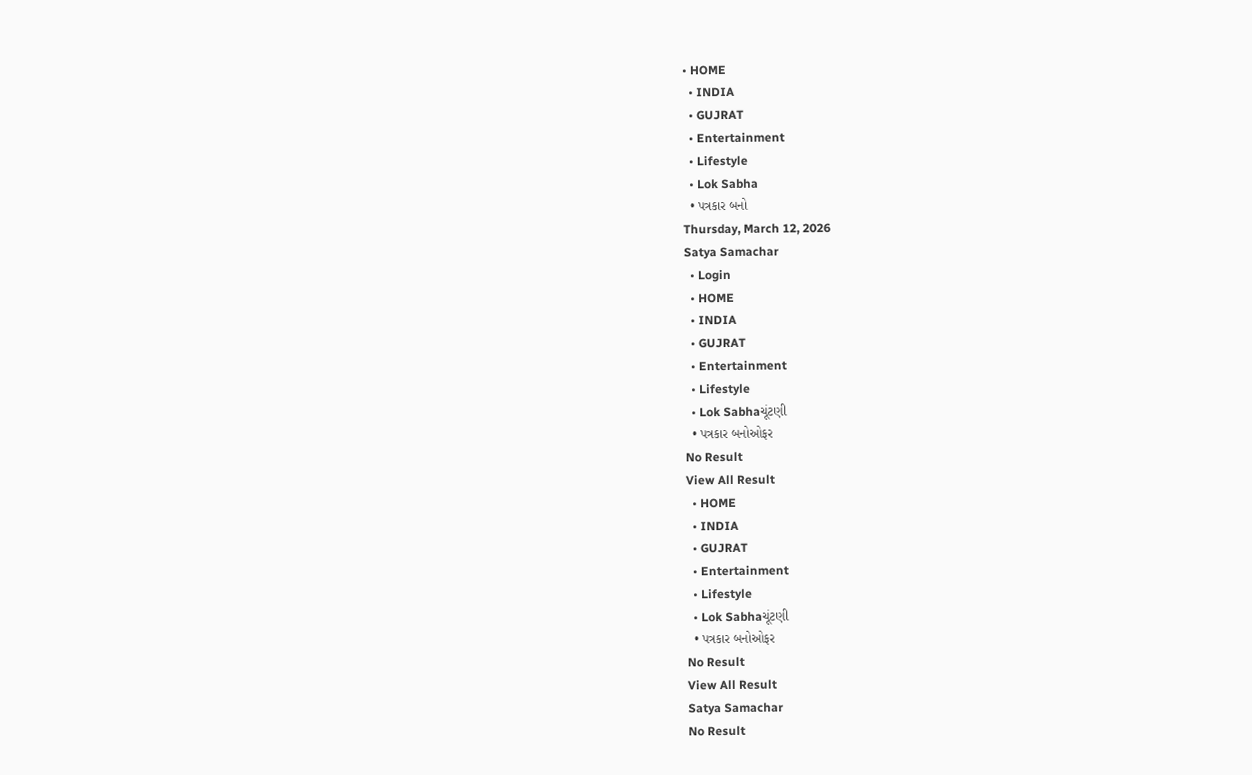• HOME
  • INDIA
  • GUJRAT
  • Entertainment
  • Lifestyle
  • Lok Sabha
  • પત્રકાર બનો
Thursday, March 12, 2026
Satya Samachar
  • Login
  • HOME
  • INDIA
  • GUJRAT
  • Entertainment
  • Lifestyle
  • Lok Sabhaચૂંટણી
  • પત્રકાર બનોઓફર
No Result
View All Result
  • HOME
  • INDIA
  • GUJRAT
  • Entertainment
  • Lifestyle
  • Lok Sabhaચૂંટણી
  • પત્રકાર બનોઓફર
No Result
View All Result
Satya Samachar
No Result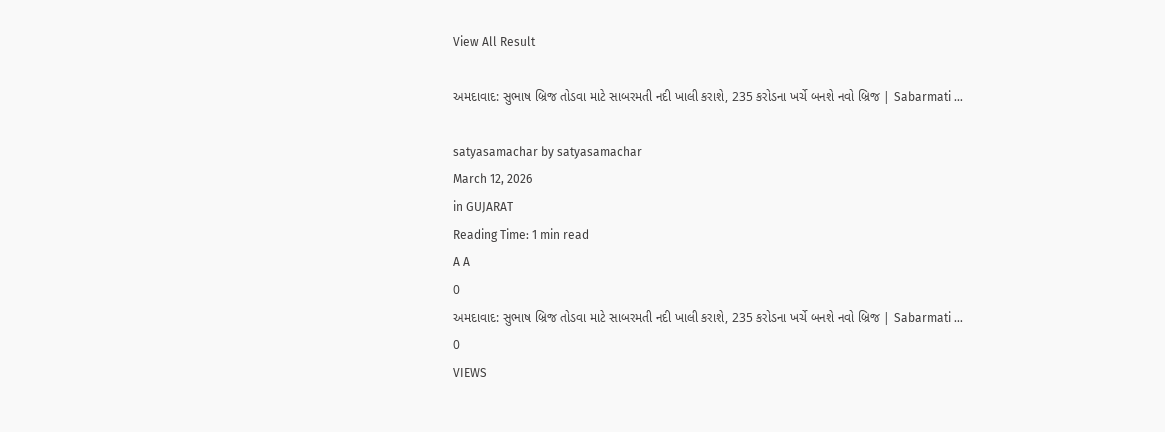View All Result

અમદાવાદ: સુભાષ બ્રિજ તોડવા માટે સાબરમતી નદી ખાલી કરાશે, 235 કરોડના ખર્ચે બનશે નવો બ્રિજ | Sabarmati …

satyasamachar by satyasamachar
March 12, 2026
in GUJARAT
Reading Time: 1 min read
A A
0
અમદાવાદ: સુભાષ બ્રિજ તોડવા માટે સાબરમતી નદી ખાલી કરાશે, 235 કરોડના ખર્ચે બનશે નવો બ્રિજ | Sabarmati …
0
VIEWS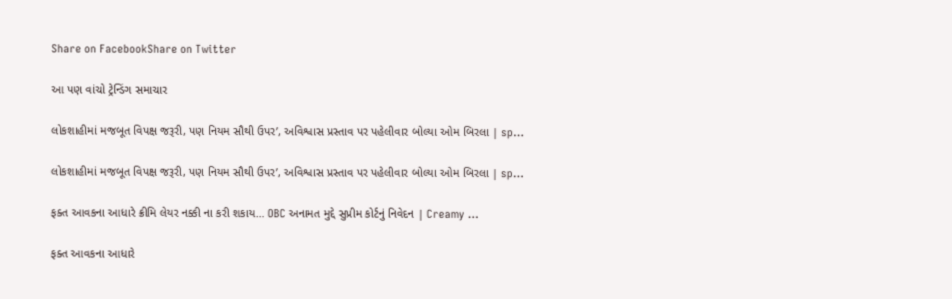Share on FacebookShare on Twitter

આ પણ વાંચો ટ્રેન્ડિંગ સમાચાર

લોકશાહીમાં મજબૂત વિપક્ષ જરૂરી, પણ નિયમ સૌથી ઉપર’, અવિશ્વાસ પ્રસ્તાવ પર પહેલીવાર બોલ્યા ઓમ બિરલા | sp…

લોકશાહીમાં મજબૂત વિપક્ષ જરૂરી, પણ નિયમ સૌથી ઉપર’, અવિશ્વાસ પ્રસ્તાવ પર પહેલીવાર બોલ્યા ઓમ બિરલા | sp…

ફક્ત આવકના આધારે ક્રીમિ લેયર નક્કી ના કરી શકાય… OBC અનામત મુદ્દે સુપ્રીમ કોર્ટનું નિવેદન | Creamy …

ફક્ત આવકના આધારે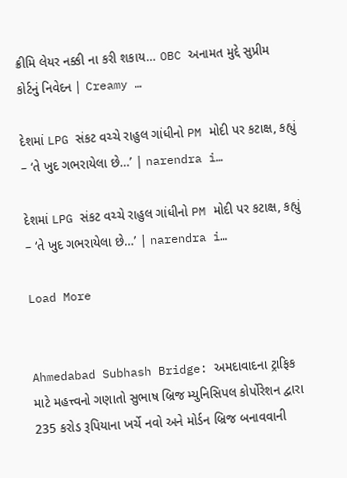ક્રીમિ લેયર નક્કી ના કરી શકાય… OBC અનામત મુદ્દે સુપ્રીમ કોર્ટનું નિવેદન | Creamy …

દેશમાં LPG સંકટ વચ્ચે રાહુલ ગાંધીનો PM મોદી પર કટાક્ષ, કહ્યું – ‘તે ખુદ ગભરાયેલા છે…’ | narendra i…

દેશમાં LPG સંકટ વચ્ચે રાહુલ ગાંધીનો PM મોદી પર કટાક્ષ, કહ્યું – ‘તે ખુદ ગભરાયેલા છે…’ | narendra i…

Load More


Ahmedabad Subhash Bridge: અમદાવાદના ટ્રાફિક માટે મહત્ત્વનો ગણાતો સુભાષ બ્રિજ મ્યુનિસિપલ કોર્પોરેશન દ્વારા 235 કરોડ રૂપિયાના ખર્ચે નવો અને મોર્ડન બ્રિજ બનાવવાની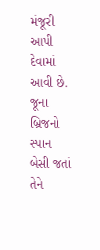મંજૂરી આપી દેવામાં આવી છે. જૂના બ્રિજનો સ્પાન બેસી જતાં તેને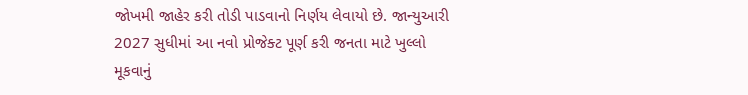જોખમી જાહેર કરી તોડી પાડવાનો નિર્ણય લેવાયો છે. જાન્યુઆરી 2027 સુધીમાં આ નવો પ્રોજેક્ટ પૂર્ણ કરી જનતા માટે ખુલ્લો મૂકવાનું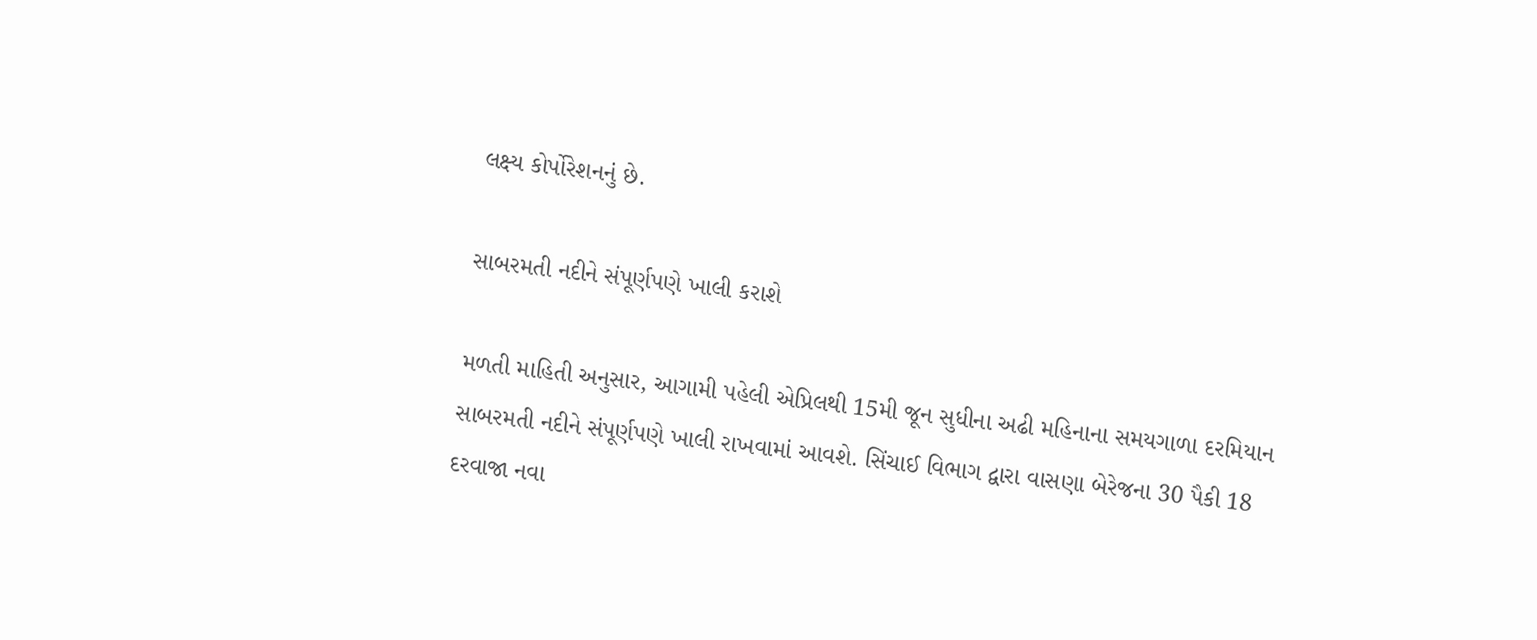લક્ષ્ય કોર્પોરેશનનું છે.

સાબરમતી નદીને સંપૂર્ણપણે ખાલી કરાશે

મળતી માહિતી અનુસાર, આગામી પહેલી એપ્રિલથી 15મી જૂન સુધીના અઢી મહિનાના સમયગાળા દરમિયાન સાબરમતી નદીને સંપૂર્ણપણે ખાલી રાખવામાં આવશે. સિંચાઈ વિભાગ દ્વારા વાસણા બેરેજના 30 પૈકી 18 દરવાજા નવા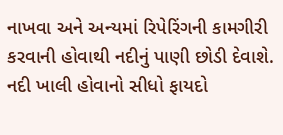નાખવા અને અન્યમાં રિપેરિંગની કામગીરી કરવાની હોવાથી નદીનું પાણી છોડી દેવાશે. નદી ખાલી હોવાનો સીધો ફાયદો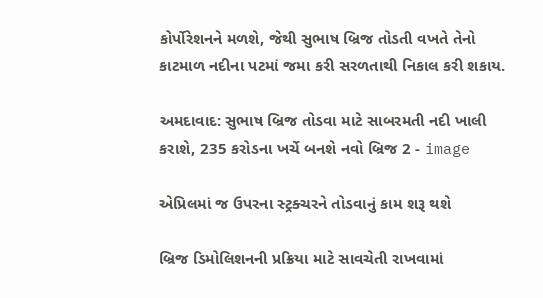કોર્પોરેશનને મળશે, જેથી સુભાષ બ્રિજ તોડતી વખતે તેનો કાટમાળ નદીના પટમાં જમા કરી સરળતાથી નિકાલ કરી શકાય.

અમદાવાદ: સુભાષ બ્રિજ તોડવા માટે સાબરમતી નદી ખાલી કરાશે, 235 કરોડના ખર્ચે બનશે નવો બ્રિજ 2 - image

એપ્રિલમાં જ ઉપરના સ્ટ્રક્ચરને તોડવાનું કામ શરૂ થશે

બ્રિજ ડિમોલિશનની પ્રક્રિયા માટે સાવચેતી રાખવામાં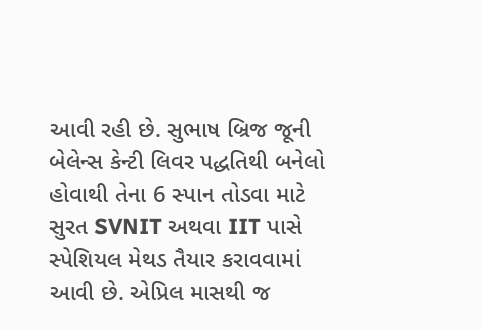આવી રહી છે. સુભાષ બ્રિજ જૂની બેલેન્સ કેન્ટી લિવર પદ્ધતિથી બનેલો હોવાથી તેના 6 સ્પાન તોડવા માટે સુરત SVNIT અથવા IIT પાસે સ્પેશિયલ મેથડ તૈયાર કરાવવામાં આવી છે. એપ્રિલ માસથી જ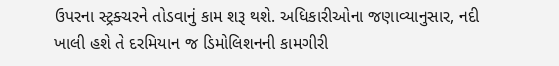ઉપરના સ્ટ્રક્ચરને તોડવાનું કામ શરૂ થશે. અધિકારીઓના જણાવ્યાનુસાર, નદી ખાલી હશે તે દરમિયાન જ ડિમોલિશનની કામગીરી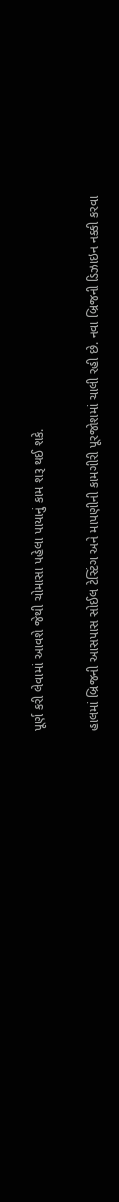પૂર્ણ કરી લેવામાં આવશે જેથી ચોમાસા પહેલા પાયાનું કામ શરૂ થઈ શકે.

હાલમાં બ્રિજની આસપાસ સોઈલ ટેસ્ટિંગ અને માપણીની કામગીરી પૂરજોશમાં ચાલી રહી છે. નવા બ્રિજની ડિઝાઇન નક્કી કરવા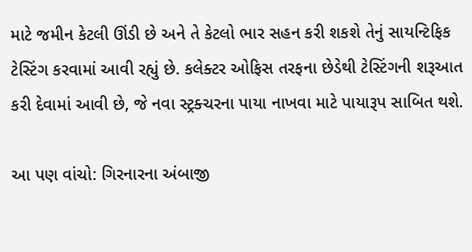માટે જમીન કેટલી ઊંડી છે અને તે કેટલો ભાર સહન કરી શકશે તેનું સાયન્ટિફિક ટેસ્ટિંગ કરવામાં આવી રહ્યું છે. કલેક્ટર ઓફિસ તરફના છેડેથી ટેસ્ટિંગની શરૂઆત કરી દેવામાં આવી છે, જે નવા સ્ટ્રક્ચરના પાયા નાખવા માટે પાયારૂપ સાબિત થશે.

આ પણ વાંચો: ગિરનારના અંબાજી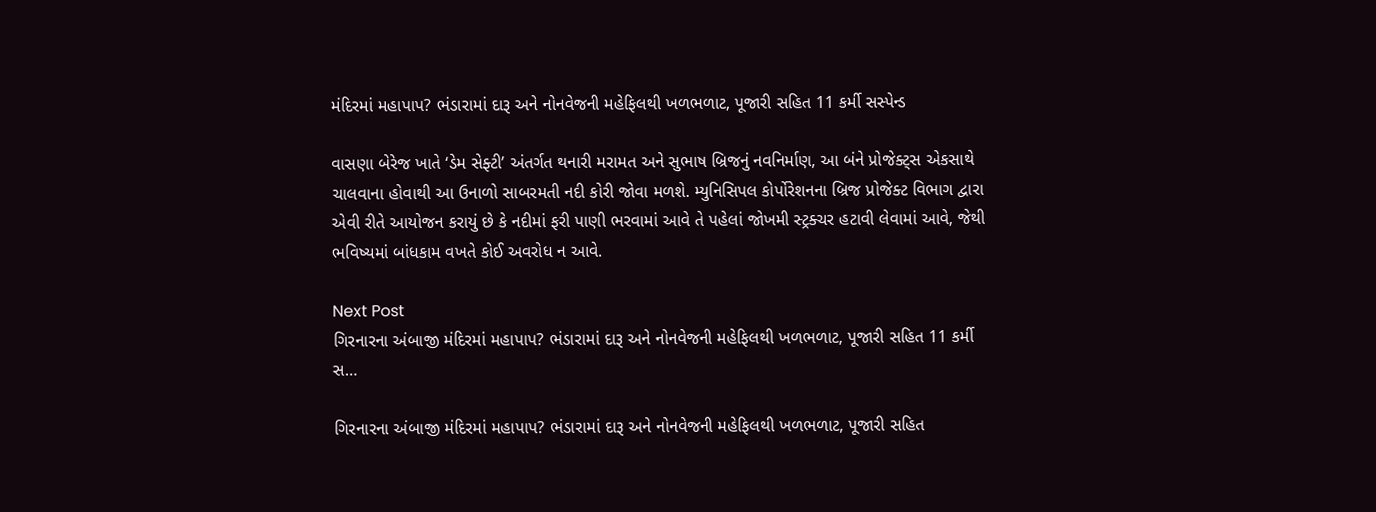મંદિરમાં મહાપાપ? ભંડારામાં દારૂ અને નોનવેજની મહેફિલથી ખળભળાટ, પૂજારી સહિત 11 કર્મી સસ્પેન્ડ

વાસણા બેરેજ ખાતે ‘ડેમ સેફ્ટી’ અંતર્ગત થનારી મરામત અને સુભાષ બ્રિજનું નવનિર્માણ, આ બંને પ્રોજેક્ટ્સ એકસાથે ચાલવાના હોવાથી આ ઉનાળો સાબરમતી નદી કોરી જોવા મળશે. મ્યુનિસિપલ કોર્પોરેશનના બ્રિજ પ્રોજેક્ટ વિભાગ દ્વારા એવી રીતે આયોજન કરાયું છે કે નદીમાં ફરી પાણી ભરવામાં આવે તે પહેલાં જોખમી સ્ટ્રક્ચર હટાવી લેવામાં આવે, જેથી ભવિષ્યમાં બાંધકામ વખતે કોઈ અવરોધ ન આવે.

Next Post
ગિરનારના અંબાજી મંદિરમાં મહાપાપ? ભંડારામાં દારૂ અને નોનવેજની મહેફિલથી ખળભળાટ, પૂજારી સહિત 11 કર્મી સ…

ગિરનારના અંબાજી મંદિરમાં મહાપાપ? ભંડારામાં દારૂ અને નોનવેજની મહેફિલથી ખળભળાટ, પૂજારી સહિત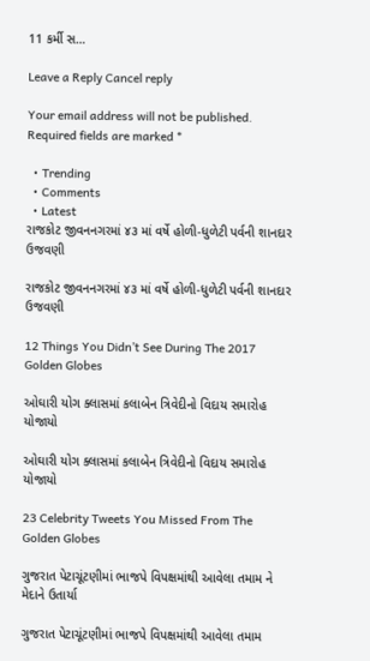11 કર્મી સ…

Leave a Reply Cancel reply

Your email address will not be published. Required fields are marked *

  • Trending
  • Comments
  • Latest
રાજકોટ જીવનનગરમાં ૪૩ માં વર્ષે હોળી-ધુળેટી પર્વની શાનદાર ઉજવણી

રાજકોટ જીવનનગરમાં ૪૩ માં વર્ષે હોળી-ધુળેટી પર્વની શાનદાર ઉજવણી

12 Things You Didn’t See During The 2017 Golden Globes

ઓઘારી યોગ ક્લાસમાં કલાબેન ત્રિવેદીનો વિદાય સમારોહ યોજાયો

ઓઘારી યોગ ક્લાસમાં કલાબેન ત્રિવેદીનો વિદાય સમારોહ યોજાયો

23 Celebrity Tweets You Missed From The Golden Globes

ગુજરાત પેટાચૂંટણીમાં ભાજપે વિપક્ષમાંથી આવેલા તમામ ને મેદાને ઉતાર્યા

ગુજરાત પેટાચૂંટણીમાં ભાજપે વિપક્ષમાંથી આવેલા તમામ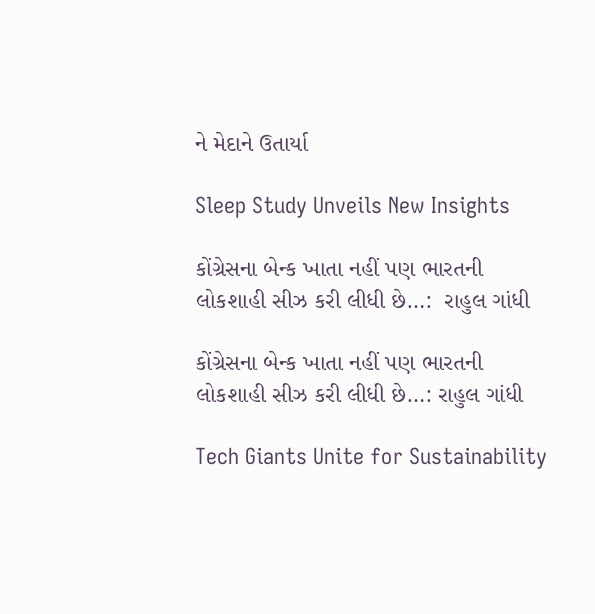ને મેદાને ઉતાર્યા

Sleep Study Unveils New Insights

કોંગ્રેસના બેન્ક ખાતા નહીં પણ ભારતની લોકશાહી સીઝ કરી લીધી છે…:  રાહુલ ગાંધી

કોંગ્રેસના બેન્ક ખાતા નહીં પણ ભારતની લોકશાહી સીઝ કરી લીધી છે…: રાહુલ ગાંધી

Tech Giants Unite for Sustainability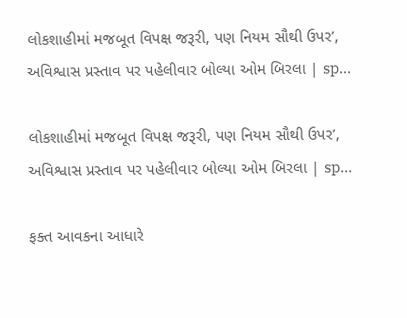લોકશાહીમાં મજબૂત વિપક્ષ જરૂરી, પણ નિયમ સૌથી ઉપર’, અવિશ્વાસ પ્રસ્તાવ પર પહેલીવાર બોલ્યા ઓમ બિરલા | sp…

લોકશાહીમાં મજબૂત વિપક્ષ જરૂરી, પણ નિયમ સૌથી ઉપર’, અવિશ્વાસ પ્રસ્તાવ પર પહેલીવાર બોલ્યા ઓમ બિરલા | sp…

ફક્ત આવકના આધારે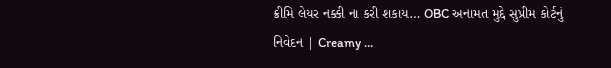ક્રીમિ લેયર નક્કી ના કરી શકાય… OBC અનામત મુદ્દે સુપ્રીમ કોર્ટનું નિવેદન | Creamy …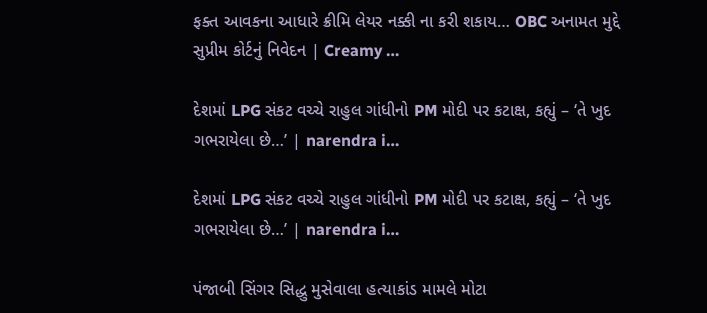ફક્ત આવકના આધારે ક્રીમિ લેયર નક્કી ના કરી શકાય… OBC અનામત મુદ્દે સુપ્રીમ કોર્ટનું નિવેદન | Creamy …

દેશમાં LPG સંકટ વચ્ચે રાહુલ ગાંધીનો PM મોદી પર કટાક્ષ, કહ્યું – ‘તે ખુદ ગભરાયેલા છે…’ | narendra i…

દેશમાં LPG સંકટ વચ્ચે રાહુલ ગાંધીનો PM મોદી પર કટાક્ષ, કહ્યું – ‘તે ખુદ ગભરાયેલા છે…’ | narendra i…

પંજાબી સિંગર સિદ્ધુ મુસેવાલા હત્યાકાંડ મામલે મોટા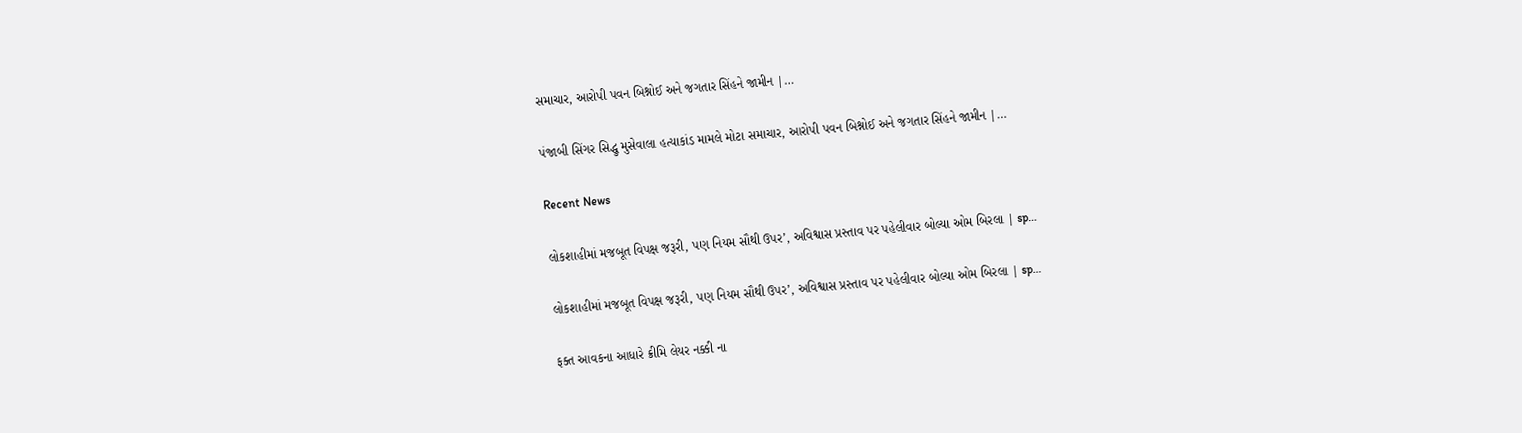સમાચાર, આરોપી પવન બિશ્નોઈ અને જગતાર સિંહને જામીન |…

પંજાબી સિંગર સિદ્ધુ મુસેવાલા હત્યાકાંડ મામલે મોટા સમાચાર, આરોપી પવન બિશ્નોઈ અને જગતાર સિંહને જામીન |…

Recent News

લોકશાહીમાં મજબૂત વિપક્ષ જરૂરી, પણ નિયમ સૌથી ઉપર’, અવિશ્વાસ પ્રસ્તાવ પર પહેલીવાર બોલ્યા ઓમ બિરલા | sp…

લોકશાહીમાં મજબૂત વિપક્ષ જરૂરી, પણ નિયમ સૌથી ઉપર’, અવિશ્વાસ પ્રસ્તાવ પર પહેલીવાર બોલ્યા ઓમ બિરલા | sp…

ફક્ત આવકના આધારે ક્રીમિ લેયર નક્કી ના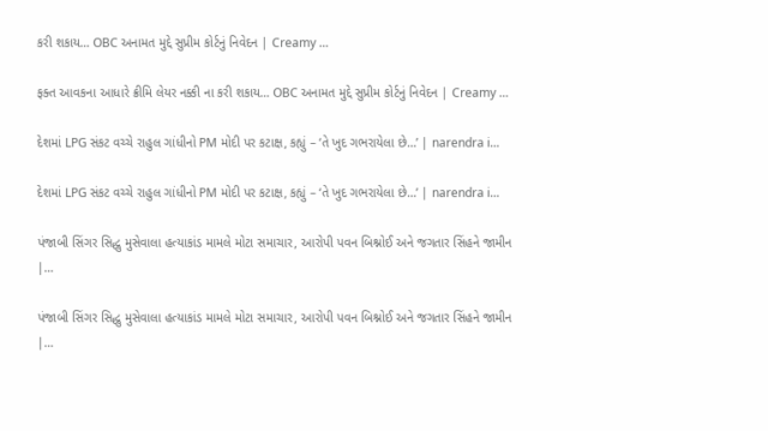કરી શકાય… OBC અનામત મુદ્દે સુપ્રીમ કોર્ટનું નિવેદન | Creamy …

ફક્ત આવકના આધારે ક્રીમિ લેયર નક્કી ના કરી શકાય… OBC અનામત મુદ્દે સુપ્રીમ કોર્ટનું નિવેદન | Creamy …

દેશમાં LPG સંકટ વચ્ચે રાહુલ ગાંધીનો PM મોદી પર કટાક્ષ, કહ્યું – ‘તે ખુદ ગભરાયેલા છે…’ | narendra i…

દેશમાં LPG સંકટ વચ્ચે રાહુલ ગાંધીનો PM મોદી પર કટાક્ષ, કહ્યું – ‘તે ખુદ ગભરાયેલા છે…’ | narendra i…

પંજાબી સિંગર સિદ્ધુ મુસેવાલા હત્યાકાંડ મામલે મોટા સમાચાર, આરોપી પવન બિશ્નોઈ અને જગતાર સિંહને જામીન |…

પંજાબી સિંગર સિદ્ધુ મુસેવાલા હત્યાકાંડ મામલે મોટા સમાચાર, આરોપી પવન બિશ્નોઈ અને જગતાર સિંહને જામીન |…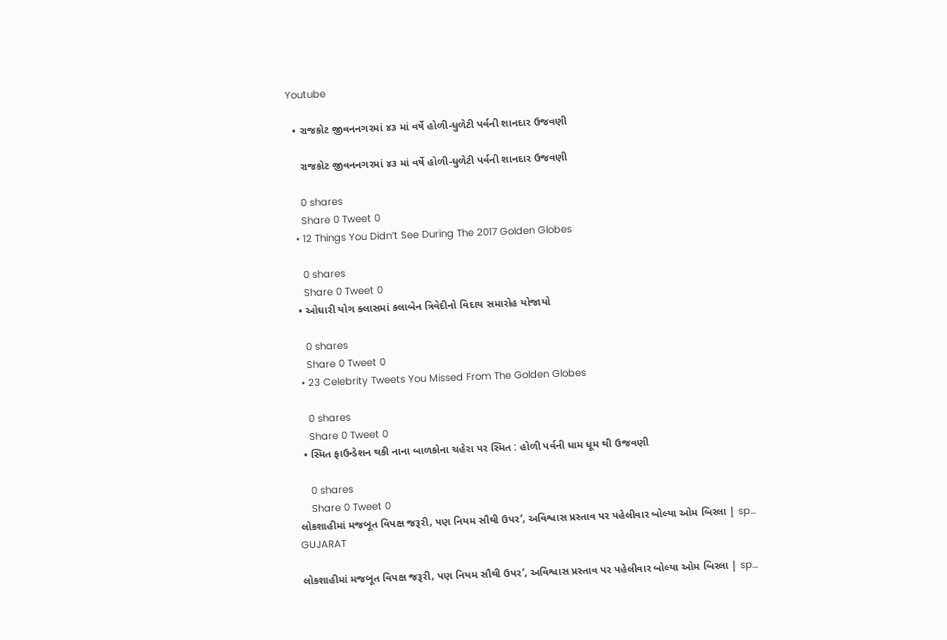Youtube

  • રાજકોટ જીવનનગરમાં ૪૩ માં વર્ષે હોળી-ધુળેટી પર્વની શાનદાર ઉજવણી

    રાજકોટ જીવનનગરમાં ૪૩ માં વર્ષે હોળી-ધુળેટી પર્વની શાનદાર ઉજવણી

    0 shares
    Share 0 Tweet 0
  • 12 Things You Didn’t See During The 2017 Golden Globes

    0 shares
    Share 0 Tweet 0
  • ઓઘારી યોગ ક્લાસમાં કલાબેન ત્રિવેદીનો વિદાય સમારોહ યોજાયો

    0 shares
    Share 0 Tweet 0
  • 23 Celebrity Tweets You Missed From The Golden Globes

    0 shares
    Share 0 Tweet 0
  • સ્મિત ફાઉન્ડેશન થકી નાના બાળકોના ચહેરા પર સ્મિત : હોળી પર્વની ધામ ધૂમ થી ઉજવણી

    0 shares
    Share 0 Tweet 0
લોકશાહીમાં મજબૂત વિપક્ષ જરૂરી, પણ નિયમ સૌથી ઉપર’, અવિશ્વાસ પ્રસ્તાવ પર પહેલીવાર બોલ્યા ઓમ બિરલા | sp…
GUJARAT

લોકશાહીમાં મજબૂત વિપક્ષ જરૂરી, પણ નિયમ સૌથી ઉપર’, અવિશ્વાસ પ્રસ્તાવ પર પહેલીવાર બોલ્યા ઓમ બિરલા | sp…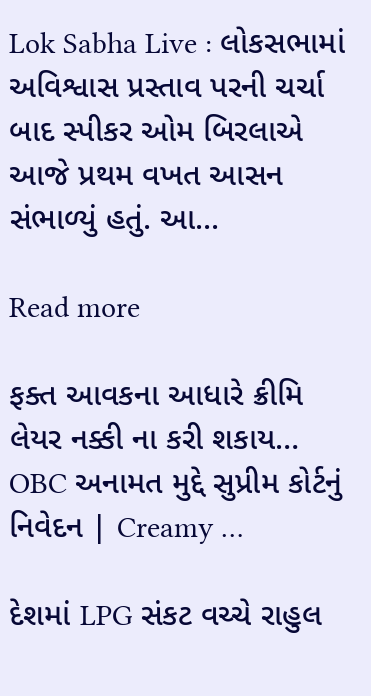Lok Sabha Live : લોકસભામાં અવિશ્વાસ પ્રસ્તાવ પરની ચર્ચા બાદ સ્પીકર ઓમ બિરલાએ આજે પ્રથમ વખત આસન સંભાળ્યું હતું. આ...

Read more

ફક્ત આવકના આધારે ક્રીમિ લેયર નક્કી ના કરી શકાય… OBC અનામત મુદ્દે સુપ્રીમ કોર્ટનું નિવેદન | Creamy …

દેશમાં LPG સંકટ વચ્ચે રાહુલ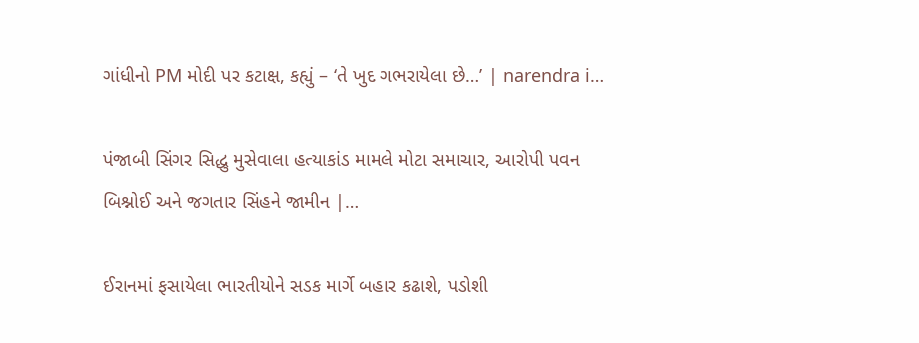ગાંધીનો PM મોદી પર કટાક્ષ, કહ્યું – ‘તે ખુદ ગભરાયેલા છે…’ | narendra i…

પંજાબી સિંગર સિદ્ધુ મુસેવાલા હત્યાકાંડ મામલે મોટા સમાચાર, આરોપી પવન બિશ્નોઈ અને જગતાર સિંહને જામીન |…

ઈરાનમાં ફસાયેલા ભારતીયોને સડક માર્ગે બહાર કઢાશે, પડોશી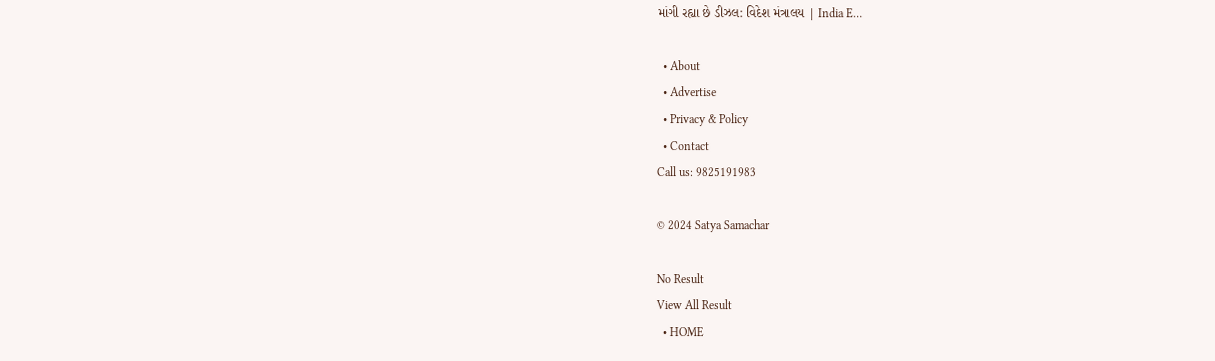માંગી રહ્યા છે ડીઝલ: વિદેશ મંત્રાલય | India E…

  • About
  • Advertise
  • Privacy & Policy
  • Contact
Call us: 9825191983

© 2024 Satya Samachar

No Result
View All Result
  • HOME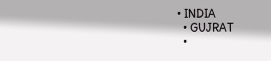• INDIA
  • GUJRAT
  •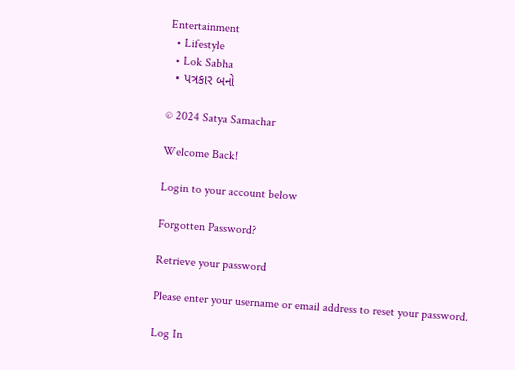Entertainment
  • Lifestyle
  • Lok Sabha
  • પત્રકાર બનો

© 2024 Satya Samachar

Welcome Back!

Login to your account below

Forgotten Password?

Retrieve your password

Please enter your username or email address to reset your password.

Log In